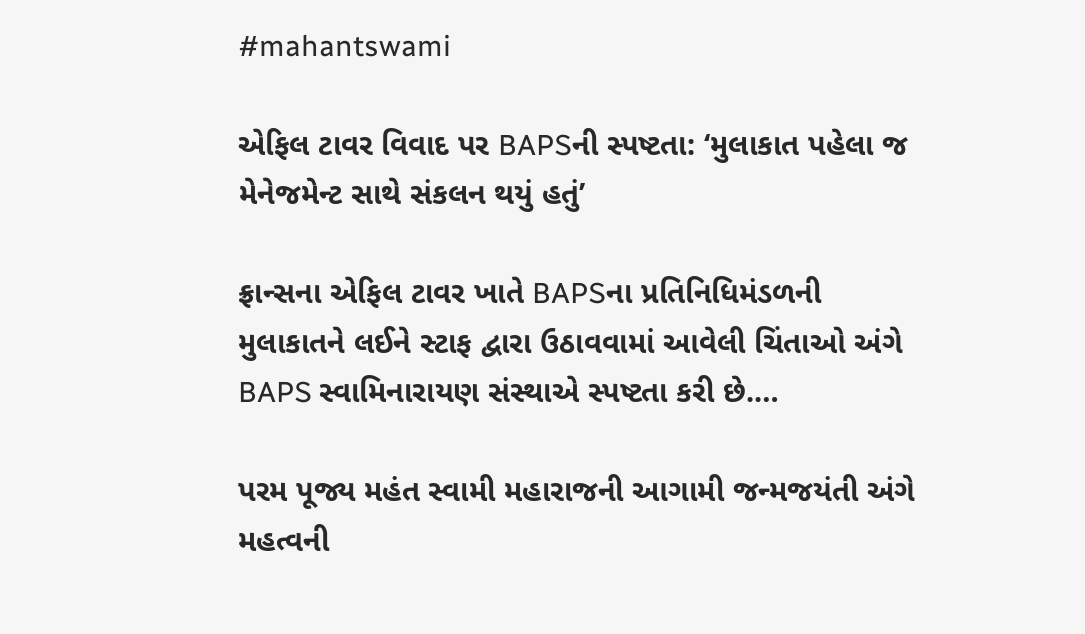#mahantswami

એફિલ ટાવર વિવાદ પર BAPSની સ્પષ્ટતા: ‘મુલાકાત પહેલા જ મેનેજમેન્ટ સાથે સંકલન થયું હતું’

ફ્રાન્સના એફિલ ટાવર ખાતે BAPSના પ્રતિનિધિમંડળની મુલાકાતને લઈને સ્ટાફ દ્વારા ઉઠાવવામાં આવેલી ચિંતાઓ અંગે BAPS સ્વામિનારાયણ સંસ્થાએ સ્પષ્ટતા કરી છે.…

પરમ પૂજ્ય મહંત સ્વામી મહારાજની આગામી જન્મજયંતી અંગે મહત્વની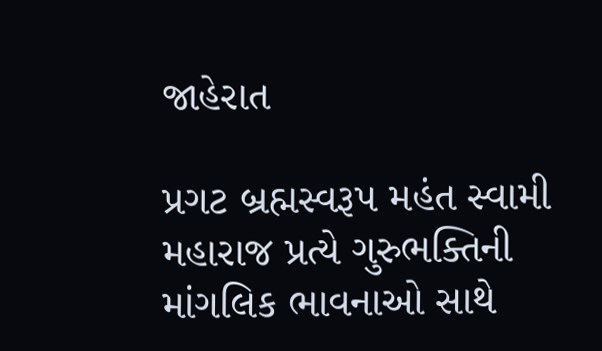જાહેરાત

પ્રગટ બ્રહ્મસ્વરૂપ મહંત સ્વામી મહારાજ પ્રત્યે ગુરુભક્તિની માંગલિક ભાવનાઓ સાથે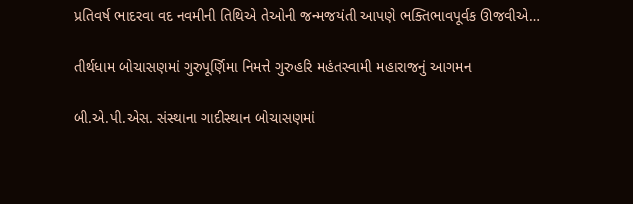પ્રતિવર્ષ ભાદરવા વદ નવમીની તિથિએ તેઓની જન્મજયંતી આપણે ભક્તિભાવપૂર્વક ઊજવીએ…

તીર્થધામ બોચાસણમાં ગુરુપૂર્ણિમા નિમત્તે ગુરુહરિ મહંતસ્વામી મહારાજનું આગમન

બી.એ.પી.એસ. સંસ્થાના ગાદીસ્થાન બોચાસણમાં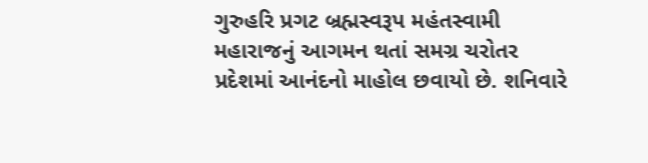ગુરુહરિ પ્રગટ બ્રહ્મસ્વરૂપ મહંતસ્વામી મહારાજનું આગમન થતાં સમગ્ર ચરોતર પ્રદેશમાં આનંદનો માહોલ છવાયો છે. શનિવારે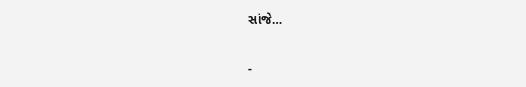સાંજે…

-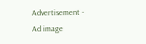Advertisement -
Ad image